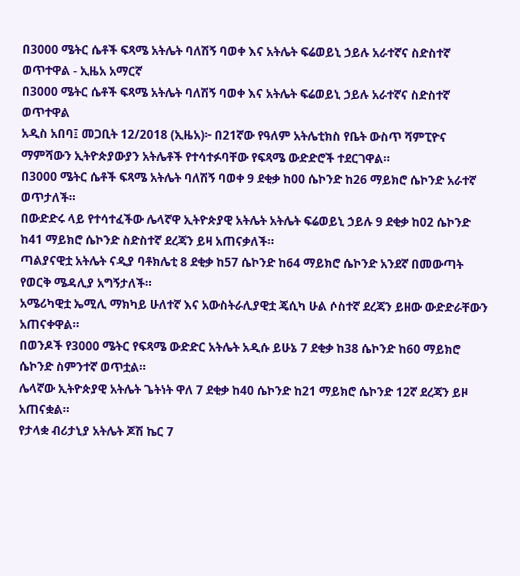በ3000 ሜትር ሴቶች ፍጻሜ አትሌት ባለሽኝ ባወቀ እና አትሌት ፍሬወይኒ ኃይሉ አራተኛና ስድስተኛ ወጥተዋል - ኢዜአ አማርኛ
በ3000 ሜትር ሴቶች ፍጻሜ አትሌት ባለሽኝ ባወቀ እና አትሌት ፍሬወይኒ ኃይሉ አራተኛና ስድስተኛ ወጥተዋል
አዲስ አበባ፤ መጋቢት 12/2018 (ኢዜአ)፦ በ21ኛው የዓለም አትሌቲክስ የቤት ውስጥ ሻምፒዮና ማምሻውን ኢትዮጵያውያን አትሌቶች የተሳተፉባቸው የፍጻሜ ውድድሮች ተደርገዋል።
በ3000 ሜትር ሴቶች ፍጻሜ አትሌት ባለሽኝ ባወቀ 9 ደቂቃ ከ00 ሴኮንድ ከ26 ማይክሮ ሴኮንድ አራተኛ ወጥታለች።
በውድድሩ ላይ የተሳተፈችው ሌላኛዋ ኢትዮጵያዊ አትሌት አትሌት ፍሬወይኒ ኃይሉ 9 ደቂቃ ከ02 ሴኮንድ ከ41 ማይክሮ ሴኮንድ ስድስተኛ ደረጃን ይዛ አጠናቃለች።
ጣልያናዊቷ አትሌት ናዲያ ባቶክሌቲ 8 ደቂቃ ከ57 ሴኮንድ ከ64 ማይክሮ ሴኮንድ አንደኛ በመውጣት የወርቅ ሜዳሊያ አግኝታለች።
አሜሪካዊቷ ኤሚሊ ማክካይ ሁለተኛ እና አውስትራሊያዊቷ ጄሲካ ሁል ሶስተኛ ደረጃን ይዘው ውድድራቸውን አጠናቀዋል።
በወንዶች የ3000 ሜትር የፍጻሜ ውድድር አትሌት አዲሱ ይሁኔ 7 ደቂቃ ከ38 ሴኮንድ ከ60 ማይክሮ ሴኮንድ ስምንተኛ ወጥቷል።
ሌላኛው ኢትዮጵያዊ አትሌት ጌትነት ዋለ 7 ደቂቃ ከ40 ሴኮንድ ከ21 ማይክሮ ሴኮንድ 12ኛ ደረጃን ይዞ አጠናቋል።
የታላቋ ብሪታኒያ አትሌት ጆሽ ኬር 7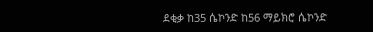ደቂቃ ከ35 ሴኮንድ ከ56 ማይክሮ ሴኮንድ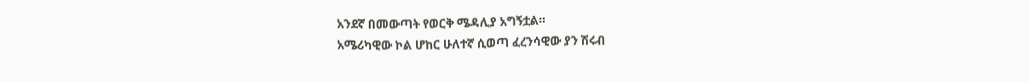አንደኛ በመውጣት የወርቅ ሜዳሊያ አግኝቷል።
አሜሪካዊው ኮል ሆከር ሁለተኛ ሲወጣ ፈረንሳዊው ያን ሽሩብ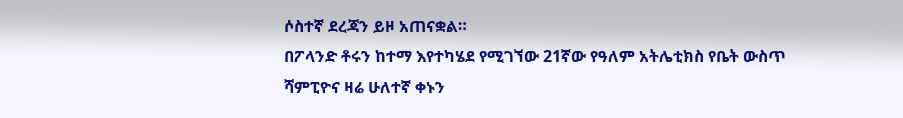ሶስተኛ ደረጃን ይዞ አጠናቋል።
በፖላንድ ቶሩን ከተማ እየተካሄደ የሚገኘው 21ኛው የዓለም አትሌቲክስ የቤት ውስጥ ሻምፒዮና ዛሬ ሁለተኛ ቀኑን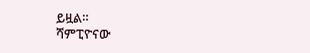ይዟል።
ሻምፒዮናው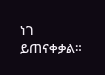ነገ ይጠናቀቃል።